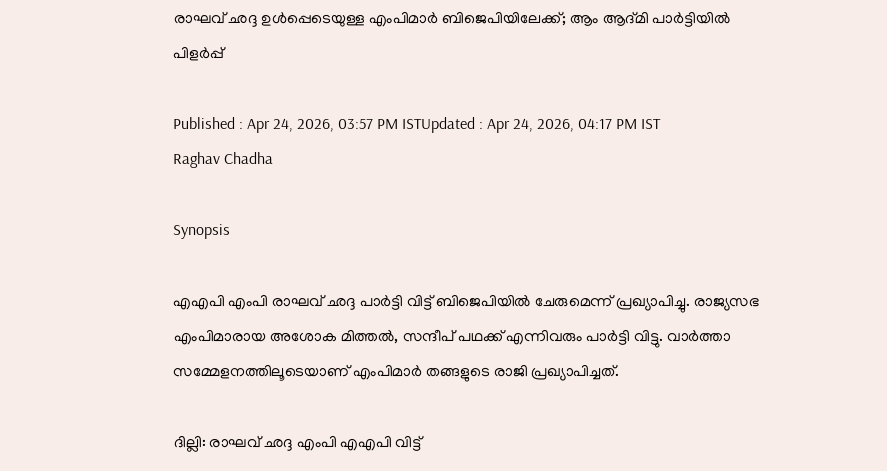രാഘവ് ഛദ്ദ ഉൾപ്പെടെയുള്ള എംപിമാർ ബിജെപിയിലേക്ക്; ആം ആദ്മി പാർട്ടിയിൽ പിളർപ്പ്

Published : Apr 24, 2026, 03:57 PM ISTUpdated : Apr 24, 2026, 04:17 PM IST
Raghav Chadha

Synopsis

എഎപി എംപി രാഘവ് ഛദ്ദ പാർട്ടി വിട്ട് ബിജെപിയിൽ ചേരുമെന്ന് പ്രഖ്യാപിച്ചു. രാജ്യസഭ എംപിമാരായ അശോക മിത്തൽ, സന്ദീപ് പഥക്ക് എന്നിവരും പാർട്ടി വിട്ടു. വാർത്താ സമ്മേളനത്തിലൂടെയാണ് എംപിമാർ തങ്ങളുടെ രാജി പ്രഖ്യാപിച്ചത്.

ദില്ലി: രാഘവ് ഛദ്ദ എംപി എഎപി വിട്ട്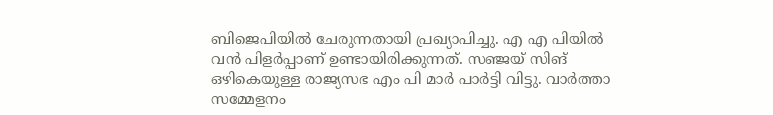ബിജെപിയിൽ ചേരുന്നതായി പ്രഖ്യാപിച്ചു. എ എ പിയിൽ വൻ പിളർപ്പാണ് ഉണ്ടായിരിക്കുന്നത്. സഞ്ജയ് സിങ് ഒഴികെയുള്ള രാജ്യസഭ എം പി മാർ പാർട്ടി വിട്ടു. വാർത്താ സമ്മേളനം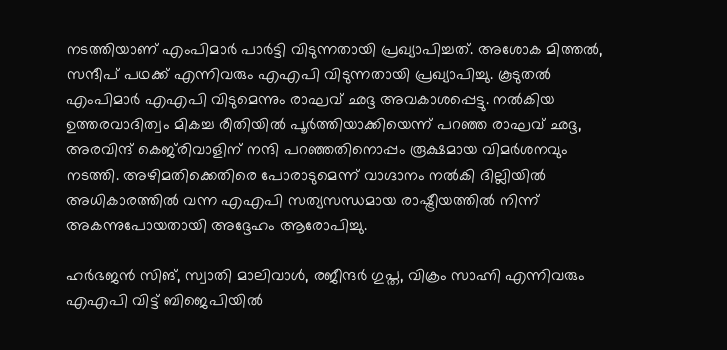നടത്തിയാണ് എംപിമാർ പാർട്ടി വിടുന്നതായി പ്രഖ്യാപിച്ചത്. അശോക മിത്തൽ, സന്ദീപ് പഥക്ക് എന്നിവരും എഎപി വിടുന്നതായി പ്രഖ്യാപിച്ചു. കൂടുതൽ എംപിമാർ എഎപി വിടുമെന്നും രാഘവ് ഛദ്ദ അവകാശപ്പെട്ടു. നൽകിയ ഉത്തരവാദിത്വം മികച്ച രീതിയിൽ പൂർത്തിയാക്കിയെന്ന് പറഞ്ഞ രാഘവ് ഛദ്ദ, അരവിന്ദ് കെജ്‍രിവാളിന് നന്ദി പറഞ്ഞതിനൊപ്പം രൂക്ഷമായ വിമർശനവും നടത്തി. അഴിമതിക്കെതിരെ പോരാടുമെന്ന് വാഗ്ദാനം നൽകി ദില്ലിയിൽ അധികാരത്തിൽ വന്ന എഎപി സത്യസന്ധമായ രാഷ്ട്രീയത്തിൽ നിന്ന് അകന്നുപോയതായി അദ്ദേഹം ആരോപിച്ചു.

ഹർഭജൻ സിങ്, സ്വാതി മാലിവാൾ, രജീന്ദർ ഗുപ്ത, വിക്രം സാഹ്നി എന്നിവരും എഎപി വിട്ട് ബിജെപിയിൽ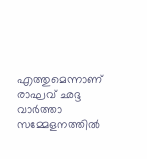എത്തുമെന്നാണ് രാഘവ് ഛദ്ദ വാർത്താ സമ്മേളനത്തിൽ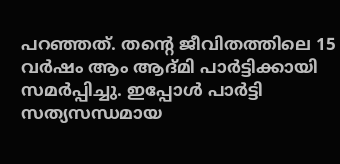പറഞ്ഞത്. തന്‍റെ ജീവിതത്തിലെ 15 വർഷം ആം ആദ്മി പാർട്ടിക്കായി സമർപ്പിച്ചു. ഇപ്പോൾ പാർട്ടി സത്യസന്ധമായ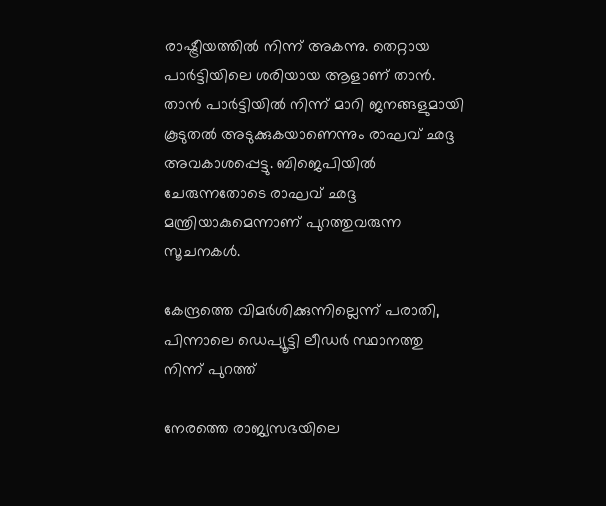രാഷ്ട്രീയത്തിൽ നിന്ന് അകന്നു. തെറ്റായ പാർട്ടിയിലെ ശരിയായ ആളാണ് താൻ. താൻ പാർട്ടിയിൽ നിന്ന് മാറി ജനങ്ങളുമായി കൂടുതൽ അടുക്കുകയാണെന്നും രാഘവ് ഛദ്ദ അവകാശപ്പെട്ടു. ബിജെപിയിൽ ചേരുന്നതോടെ രാഘവ് ഛദ്ദ മന്ത്രിയാകുമെന്നാണ് പുറത്തുവരുന്ന സൂചനകൾ.

കേന്ദ്രത്തെ വിമർശിക്കുന്നില്ലെന്ന് പരാതി, പിന്നാലെ ഡെപ്യൂട്ടി ലീഡർ സ്ഥാനത്തു നിന്ന് പുറത്ത്

നേരത്തെ രാജ്യസഭയിലെ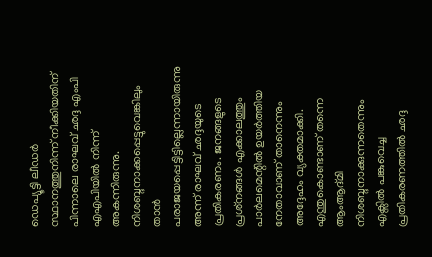ഡെപ്യൂട്ടി ലീഡർ സ്ഥാനത്തുനിന്ന് നീക്കിയതിന് പിന്നാലെ രാഘവ് ഛദ്ദ എംപി എഎപിയിൽ നിന്ന് അകന്നിരുന്നു. നിശബ്ദനാക്കപ്പെട്ടുവെങ്കിലും താന്‍ പരാജയപ്പെട്ടിട്ടില്ലെന്നായിരുന്നു അന്ന് രാഘവ് ഛദ്ദയുടെ പ്രതികരണം. ജനങ്ങളുടെ പ്രശ്‌നങ്ങള്‍ എക്കാലത്തും പാര്‍ലമെന്റില്‍ ഉയര്‍ത്തിയ നേതാവാണ് താനെന്നും അദ്ദേഹം വ്യക്തമാക്കി. എന്തുകൊണ്ടാണ് തന്നെ ആംആദ്മി നിശബ്ദനാക്കുന്നതെന്നും എക്സിൽ പങ്കുവെച്ച പ്രതികരണത്തിൽ ഛദ്ദ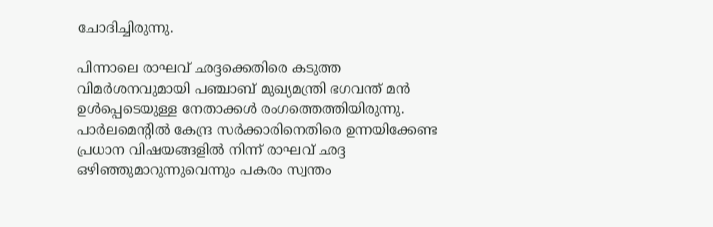ചോദിച്ചിരുന്നു.

പിന്നാലെ രാഘവ് ഛദ്ദക്കെതിരെ കടുത്ത വിമർശനവുമായി പഞ്ചാബ് മുഖ്യമന്ത്രി ഭഗവന്ത് മൻ ഉൾപ്പെടെയുള്ള നേതാക്കൾ രംഗത്തെത്തിയിരുന്നു. പാർലമെന്റിൽ കേന്ദ്ര സർക്കാരിനെതിരെ ഉന്നയിക്കേണ്ട പ്രധാന വിഷയങ്ങളിൽ നിന്ന് രാഘവ് ഛദ്ദ ഒഴിഞ്ഞുമാറുന്നുവെന്നും പകരം സ്വന്തം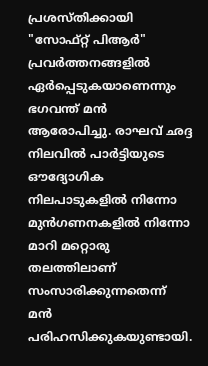പ്രശസ്തിക്കായി "സോഫ്റ്റ് പിആർ" പ്രവർത്തനങ്ങളിൽ ഏർപ്പെടുകയാണെന്നും ഭഗവന്ത് മൻ ആരോപിച്ചു. രാഘവ് ഛദ്ദ നിലവിൽ പാർട്ടിയുടെ ഔദ്യോഗിക നിലപാടുകളിൽ നിന്നോ മുൻഗണനകളിൽ നിന്നോ മാറി മറ്റൊരു തലത്തിലാണ് സംസാരിക്കുന്നതെന്ന് മൻ പരിഹസിക്കുകയുണ്ടായി.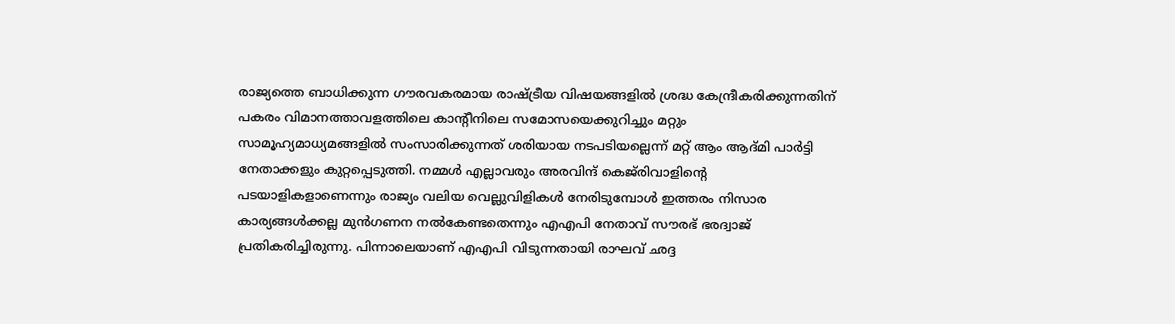രാജ്യത്തെ ബാധിക്കുന്ന ഗൗരവകരമായ രാഷ്ട്രീയ വിഷയങ്ങളിൽ ശ്രദ്ധ കേന്ദ്രീകരിക്കുന്നതിന് പകരം വിമാനത്താവളത്തിലെ കാന്റീനിലെ സമോസയെക്കുറിച്ചും മറ്റും സാമൂഹ്യമാധ്യമങ്ങളിൽ സംസാരിക്കുന്നത് ശരിയായ നടപടിയല്ലെന്ന് മറ്റ് ആം ആദ്മി പാർട്ടി നേതാക്കളും കുറ്റപ്പെടുത്തി. നമ്മൾ എല്ലാവരും അരവിന്ദ് കെജ്‌രിവാളിന്റെ പടയാളികളാണെന്നും രാജ്യം വലിയ വെല്ലുവിളികൾ നേരിടുമ്പോൾ ഇത്തരം നിസാര കാര്യങ്ങൾക്കല്ല മുൻഗണന നൽകേണ്ടതെന്നും എഎപി നേതാവ് സൗരഭ് ഭരദ്വാജ് പ്രതികരിച്ചിരുന്നു. പിന്നാലെയാണ് എഎപി വിടുന്നതായി രാഘവ് ഛദ്ദ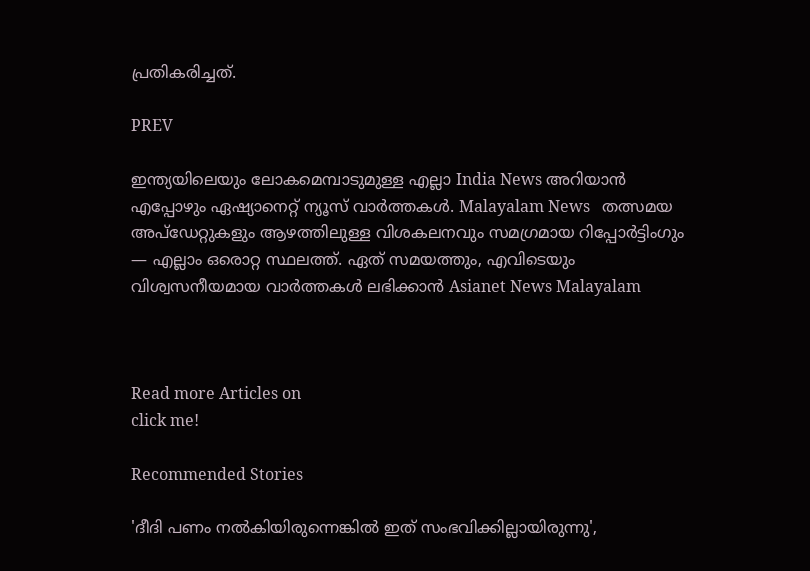പ്രതികരിച്ചത്.

PREV

ഇന്ത്യയിലെയും ലോകമെമ്പാടുമുള്ള എല്ലാ India News അറിയാൻ എപ്പോഴും ഏഷ്യാനെറ്റ് ന്യൂസ് വാർത്തകൾ. Malayalam News   തത്സമയ അപ്‌ഡേറ്റുകളും ആഴത്തിലുള്ള വിശകലനവും സമഗ്രമായ റിപ്പോർട്ടിംഗും — എല്ലാം ഒരൊറ്റ സ്ഥലത്ത്. ഏത് സമയത്തും, എവിടെയും വിശ്വസനീയമായ വാർത്തകൾ ലഭിക്കാൻ Asianet News Malayalam



Read more Articles on
click me!

Recommended Stories

'ദീദി പണം നൽകിയിരുന്നെങ്കിൽ ഇത് സംഭവിക്കില്ലായിരുന്നു',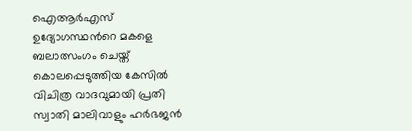ഐആർഎസ് ഉദ്യോഗസ്ഥന്‍റെ മകളെ ബലാത്സംഗം ചെയ്ത് കൊലപ്പെടുത്തിയ കേസിൽ വിചിത്ര വാദവുമായി പ്രതി
സ്വാതി മാലിവാളും ഹർഭജൻ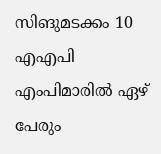സിങുമടക്കം 10 എഎപി എംപിമാരിൽ ഏഴ് പേരും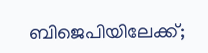ബിജെപിയിലേക്ക്;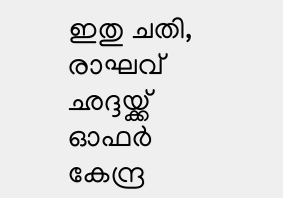ഇതു ചതി, രാഘവ് ഛദ്ദയ്ക്ക് ഓഫർ കേന്ദ്ര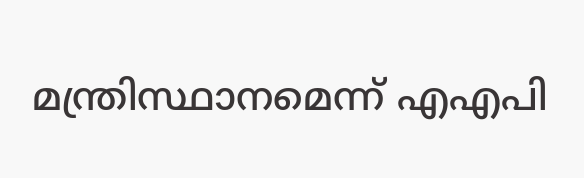മന്ത്രിസ്ഥാനമെന്ന് എഎപി